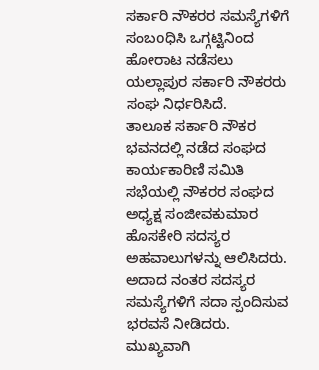ಸರ್ಕಾರಿ ನೌಕರರ ಸಮಸ್ಯೆಗಳಿಗೆ ಸಂಬoಧಿಸಿ ಒಗ್ಗಟ್ಟಿನಿಂದ ಹೋರಾಟ ನಡೆಸಲು ಯಲ್ಲಾಪುರ ಸರ್ಕಾರಿ ನೌಕರರು ಸಂಘ ನಿರ್ಧರಿಸಿದೆ.
ತಾಲೂಕ ಸರ್ಕಾರಿ ನೌಕರ ಭವನದಲ್ಲಿ ನಡೆದ ಸಂಘದ ಕಾರ್ಯಕಾರಿಣಿ ಸಮಿತಿ ಸಭೆಯಲ್ಲಿ ನೌಕರರ ಸಂಘದ ಅಧ್ಯಕ್ಷ ಸಂಜೀವಕುಮಾರ ಹೊಸಕೇರಿ ಸದಸ್ಯರ ಅಹವಾಲುಗಳನ್ನು ಆಲಿಸಿದರು. ಅದಾದ ನಂತರ ಸದಸ್ಯರ ಸಮಸ್ಯೆಗಳಿಗೆ ಸದಾ ಸ್ಪಂದಿಸುವ ಭರವಸೆ ನೀಡಿದರು. ಮುಖ್ಯವಾಗಿ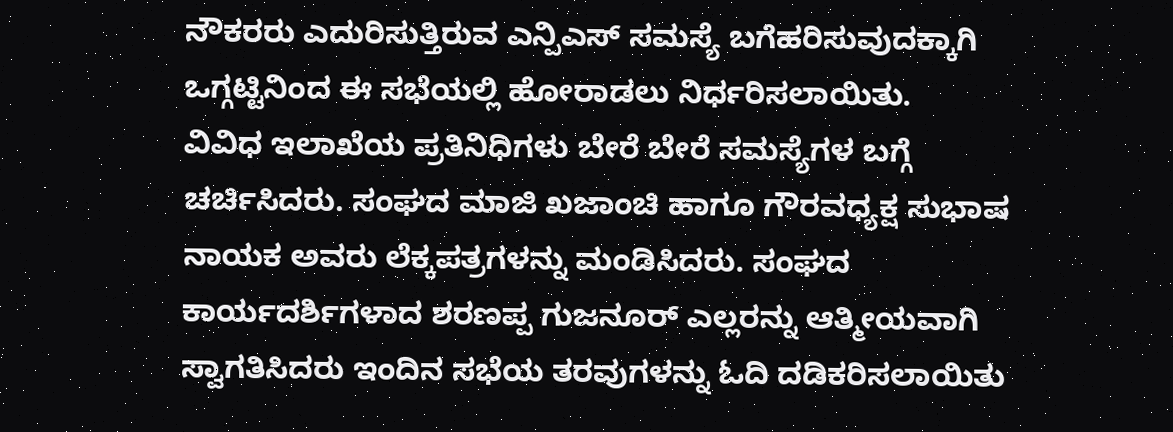ನೌಕರರು ಎದುರಿಸುತ್ತಿರುವ ಎನ್ಪಿಎಸ್ ಸಮಸ್ಯೆ ಬಗೆಹರಿಸುವುದಕ್ಕಾಗಿ ಒಗ್ಗಟ್ಟಿನಿಂದ ಈ ಸಭೆಯಲ್ಲಿ ಹೋರಾಡಲು ನಿರ್ಧರಿಸಲಾಯಿತು.
ವಿವಿಧ ಇಲಾಖೆಯ ಪ್ರತಿನಿಧಿಗಳು ಬೇರೆ ಬೇರೆ ಸಮಸ್ಯೆಗಳ ಬಗ್ಗೆ ಚರ್ಚಿಸಿದರು. ಸಂಘದ ಮಾಜಿ ಖಜಾಂಚಿ ಹಾಗೂ ಗೌರವಧ್ಯಕ್ಷ ಸುಭಾಷ ನಾಯಕ ಅವರು ಲೆಕ್ಕಪತ್ರಗಳನ್ನು ಮಂಡಿಸಿದರು. ಸಂಘದ ಕಾರ್ಯದರ್ಶಿಗಳಾದ ಶರಣಪ್ಪ ಗುಜನೂರ್ ಎಲ್ಲರನ್ನು ಆತ್ಮೀಯವಾಗಿ ಸ್ವಾಗತಿಸಿದರು ಇಂದಿನ ಸಭೆಯ ತರವುಗಳನ್ನು ಓದಿ ದಡಿಕರಿಸಲಾಯಿತು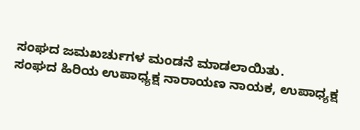ಸಂಘದ ಜಮಖರ್ಚುಗಳ ಮಂಡನೆ ಮಾಡಲಾಯಿತು.
ಸಂಘದ ಹಿರಿಯ ಉಪಾಧ್ಯಕ್ಷ ನಾರಾಯಣ ನಾಯಕ, ಉಪಾಧ್ಯಕ್ಷ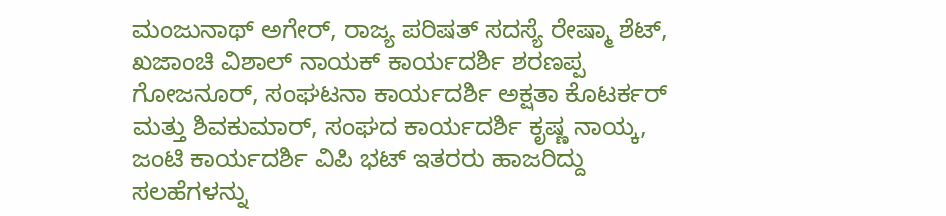ಮಂಜುನಾಥ್ ಅಗೇರ್, ರಾಜ್ಯ ಪರಿಷತ್ ಸದಸ್ಯೆ ರೇಷ್ಮಾ ಶೆಟ್, ಖಜಾಂಚಿ ವಿಶಾಲ್ ನಾಯಕ್ ಕಾರ್ಯದರ್ಶಿ ಶರಣಪ್ಪ ಗೋಜನೂರ್, ಸಂಘಟನಾ ಕಾರ್ಯದರ್ಶಿ ಅಕ್ಷತಾ ಕೊಟರ್ಕರ್ ಮತ್ತು ಶಿವಕುಮಾರ್, ಸಂಘದ ಕಾರ್ಯದರ್ಶಿ ಕೃಷ್ಣ ನಾಯ್ಕ, ಜಂಟಿ ಕಾರ್ಯದರ್ಶಿ ವಿಪಿ ಭಟ್ ಇತರರು ಹಾಜರಿದ್ದು ಸಲಹೆಗಳನ್ನು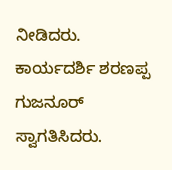ನೀಡಿದರು.
ಕಾರ್ಯದರ್ಶಿ ಶರಣಪ್ಪ ಗುಜನೂರ್ ಸ್ವಾಗತಿಸಿದರು.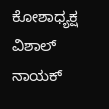ಕೋಶಾಧ್ಯಕ್ಷ ವಿಶಾಲ್ ನಾಯಕ್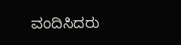ವಂದಿಸಿದರು